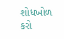શોધખોળ કરો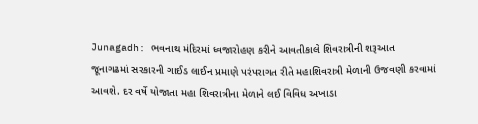Junagadh: ભવનાથ મંદિરમાં ધ્વજારોહણ કરીને આવતીકાલે શિવરાત્રીની શરૂઆત
જૂનાગઢમાં સરકારની ગાઈડ લાઈન પ્રમાણે પરંપરાગત રીતે મહાશિવરાત્રી મેળાની ઉજવણી કરવામાં આવશે. દર વર્ષે યોજાતા મહા શિવરાત્રીના મેળાને લઈ વિવિધ અખાડા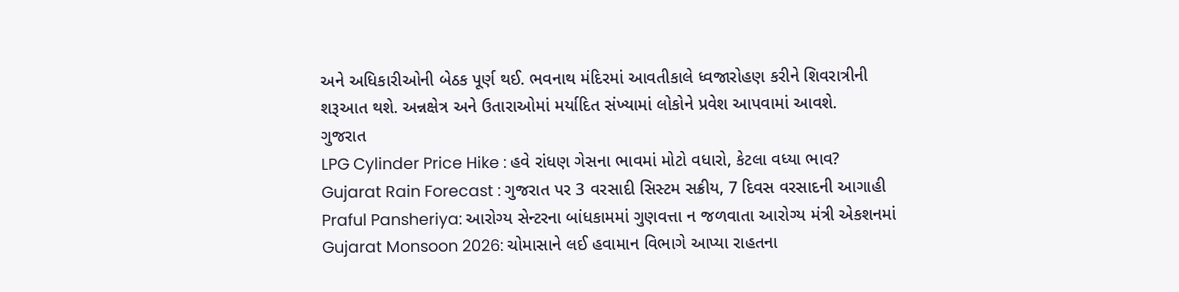અને અધિકારીઓની બેઠક પૂર્ણ થઈ. ભવનાથ મંદિરમાં આવતીકાલે ધ્વજારોહણ કરીને શિવરાત્રીની શરૂઆત થશે. અન્નક્ષેત્ર અને ઉતારાઓમાં મર્યાદિત સંખ્યામાં લોકોને પ્રવેશ આપવામાં આવશે.
ગુજરાત
LPG Cylinder Price Hike : હવે રાંધણ ગેસના ભાવમાં મોટો વધારો, કેટલા વધ્યા ભાવ?
Gujarat Rain Forecast : ગુજરાત પર 3 વરસાદી સિસ્ટમ સક્રીય, 7 દિવસ વરસાદની આગાહી
Praful Pansheriya: આરોગ્ય સેન્ટરના બાંધકામમાં ગુણવત્તા ન જળવાતા આરોગ્ય મંત્રી એકશનમાં
Gujarat Monsoon 2026: ચોમાસાને લઈ હવામાન વિભાગે આપ્યા રાહતના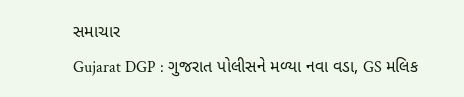સમાચાર
Gujarat DGP : ગુજરાત પોલીસને મળ્યા નવા વડા, GS મલિક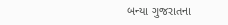બન્યા ગુજરાતના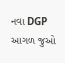નવા DGP
આગળ જુઓ